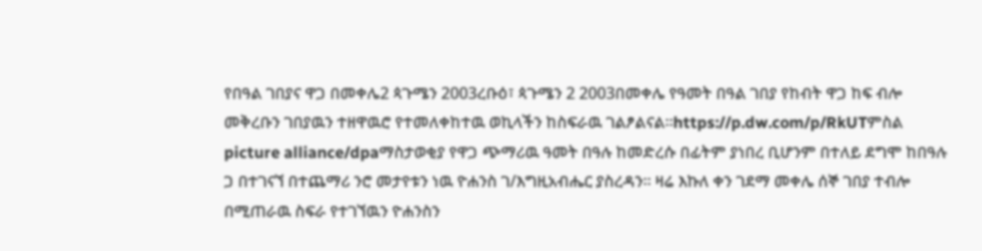የበዓል ገበያና ዋጋ በመቀሌ2 ጳጉሜን 2003ረቡዕ፣ ጳጉሜን 2 2003በመቀሌ የዓመት በዓል ገበያ የከብት ዋጋ ከፍ ብሎ መቅረቡን ገበያዉን ተዘዋዉሮ የተመለቀከተዉ ወኪላችን ከስፍራዉ ገልፆልናል።https://p.dw.com/p/RkUTምስል picture alliance/dpaማስታወቂያ የዋጋ ጭማሪዉ ዓመት በዓሉ ከመድረሱ በፊትም ያነበረ ቢሆንም በተለይ ደግሞ ከበዓሉ ጋ በተገናኘ በተጨማሪ ንሮ መታየቱን ነዉ ዮሐንስ ገ/እግዚአብሔር ያስረዳን። ዛሬ እኩለ ቀን ገደማ መቀሌ ሰኞ ገበያ ተብሎ በሚጠራዉ ስፍራ የተገኘዉን ዮሐንስን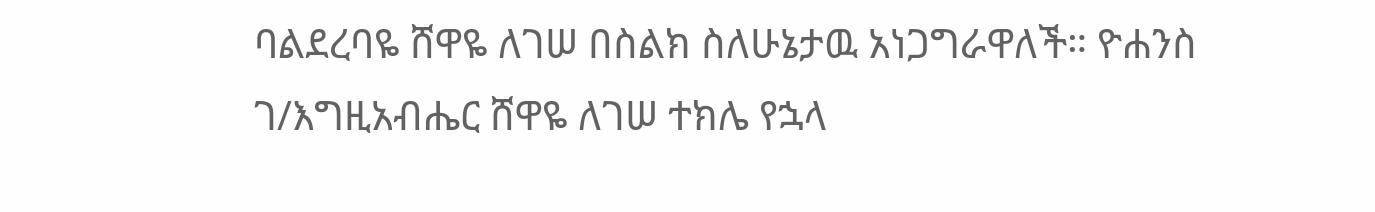ባልደረባዬ ሸዋዬ ለገሠ በስልክ ስለሁኔታዉ አነጋግራዋለች። ዮሐንስ ገ/እግዚአብሔር ሸዋዬ ለገሠ ተክሌ የኋላ